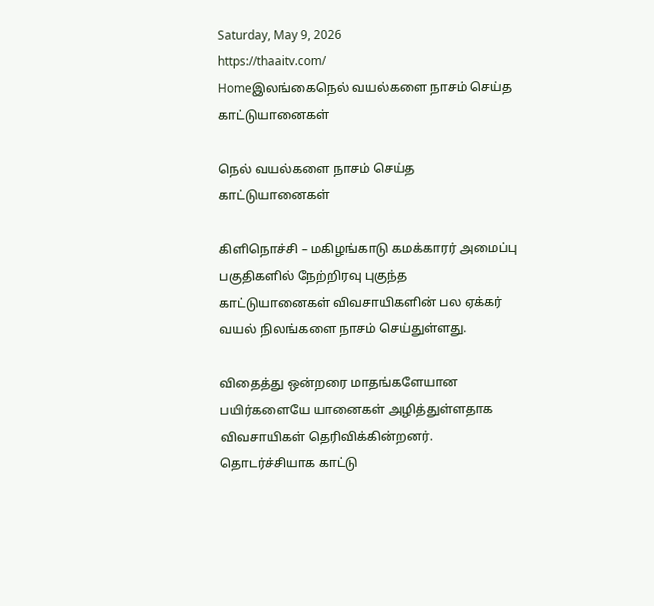Saturday, May 9, 2026
https://thaaitv.com/
Homeஇலங்கைநெல் வயல்களை நாசம் செய்த காட்டுயானைகள்

நெல் வயல்களை நாசம் செய்த காட்டுயானைகள்

கிளிநொச்சி – மகிழங்காடு கமக்காரர் அமைப்பு பகுதிகளில் நேற்றிரவு புகுந்த
காட்டுயானைகள் விவசாயிகளின் பல ஏக்கர் வயல் நிலங்களை நாசம் செய்துள்ளது.

விதைத்து ஒன்றரை மாதங்களேயான பயிர்களையே யானைகள் அழித்துள்ளதாக
விவசாயிகள் தெரிவிக்கின்றனர். தொடர்ச்சியாக காட்டு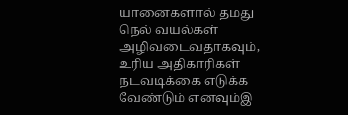யானைகளால் தமது
நெல் வயல்கள் அழிவடைவதாகவும்,  உரிய அதிகாரிகள் நடவடிக்கை எடுக்க வேண்டும் எனவும்இ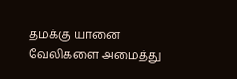தமக்கு யானை வேலிகளை அமைத்து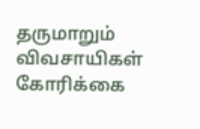தருமாறும் விவசாயிகள் கோரிக்கை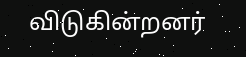விடுகின்றனர்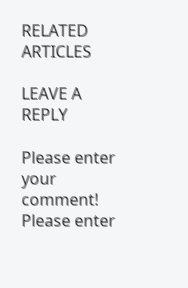RELATED ARTICLES

LEAVE A REPLY

Please enter your comment!
Please enter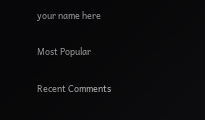your name here

Most Popular

Recent Comments